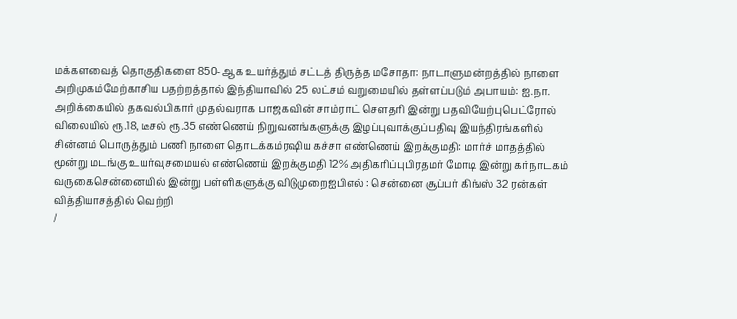மக்களவைத் தொகுதிகளை 850-ஆக உயர்த்தும் சட்டத் திருத்த மசோதா: நாடாளுமன்றத்தில் நாளை அறிமுகம்மேற்காசிய பதற்றத்தால் இந்தியாவில் 25 லட்சம் வறுமையில் தள்ளப்படும் அபாயம்: ஐ.நா. அறிக்கையில் தகவல்பிகார் முதல்வராக பாஜகவின் சாம்ராட் செளதரி இன்று பதவியேற்புபெட்ரோல் விலையில் ரூ.18, டீசல் ரூ.35 எண்ணெய் நிறுவனங்களுக்கு இழப்புவாக்குப்பதிவு இயந்திரங்களில் சின்னம் பொருத்தும் பணி நாளை தொடக்கம்ரஷிய கச்சா எண்ணெய் இறக்குமதி: மார்ச் மாதத்தில் மூன்று மடங்கு உயர்வுசமையல் எண்ணெய் இறக்குமதி 12% அதிகரிப்புபிரதமர் மோடி இன்று கர்நாடகம் வருகைசென்னையில் இன்று பள்ளிகளுக்கு விடுமுறைஐபிஎல் : சென்னை சூப்பர் கிங்ஸ் 32 ரன்கள் வித்தியாசத்தில் வெற்றி
/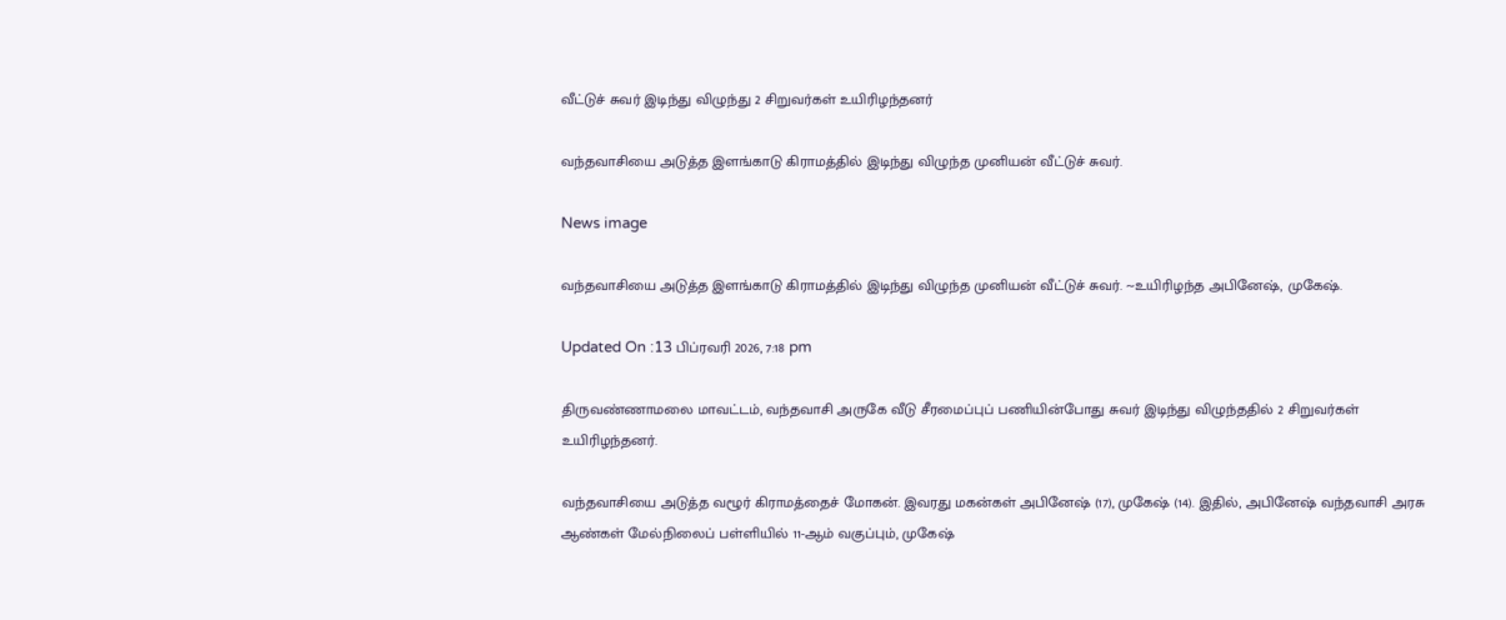வீட்டுச் சுவர் இடிந்து விழுந்து 2 சிறுவர்கள் உயிரிழந்தனர்

வந்தவாசியை அடுத்த இளங்காடு கிராமத்தில் இடிந்து விழுந்த முனியன் வீட்டுச் சுவர்.

News image

வந்தவாசியை அடுத்த இளங்காடு கிராமத்தில் இடிந்து விழுந்த முனியன் வீட்டுச் சுவர். ~உயிரிழந்த அபினேஷ், முகேஷ்.

Updated On :13 பிப்ரவரி 2026, 7:18 pm

திருவண்ணாமலை மாவட்டம், வந்தவாசி அருகே வீடு சீரமைப்புப் பணியின்போது சுவர் இடிந்து விழுந்ததில் 2 சிறுவர்கள் உயிரிழந்தனர்.

வந்தவாசியை அடுத்த வழூர் கிராமத்தைச் மோகன். இவரது மகன்கள் அபினேஷ் (17), முகேஷ் (14). இதில், அபினேஷ் வந்தவாசி அரசு ஆண்கள் மேல்நிலைப் பள்ளியில் 11-ஆம் வகுப்பும், முகேஷ்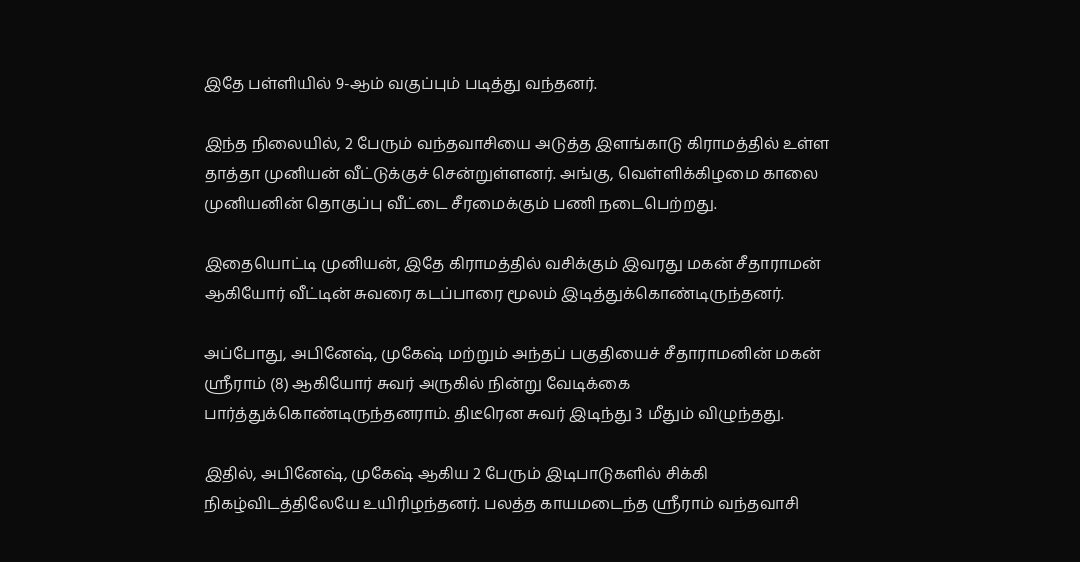இதே பள்ளியில் 9-ஆம் வகுப்பும் படித்து வந்தனர்.

இந்த நிலையில், 2 பேரும் வந்தவாசியை அடுத்த இளங்காடு கிராமத்தில் உள்ள தாத்தா முனியன் வீட்டுக்குச் சென்றுள்ளனர். அங்கு, வெள்ளிக்கிழமை காலை முனியனின் தொகுப்பு வீட்டை சீரமைக்கும் பணி நடைபெற்றது.

இதையொட்டி முனியன், இதே கிராமத்தில் வசிக்கும் இவரது மகன் சீதாராமன் ஆகியோர் வீட்டின் சுவரை கடப்பாரை மூலம் இடித்துக்கொண்டிருந்தனர்.

அப்போது, அபினேஷ், முகேஷ் மற்றும் அந்தப் பகுதியைச் சீதாராமனின் மகன் ஸ்ரீராம் (8) ஆகியோர் சுவர் அருகில் நின்று வேடிக்கை பார்த்துக்கொண்டிருந்தனராம். திடீரென சுவர் இடிந்து 3 மீதும் விழுந்தது.

இதில், அபினேஷ், முகேஷ் ஆகிய 2 பேரும் இடிபாடுகளில் சிக்கி நிகழ்விடத்திலேயே உயிரிழந்தனர். பலத்த காயமடைந்த ஸ்ரீராம் வந்தவாசி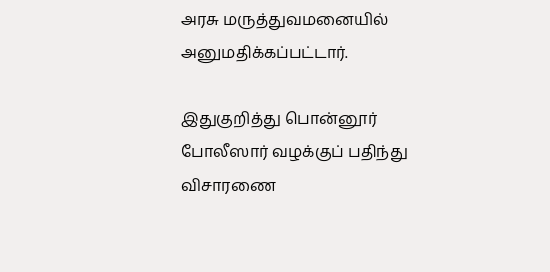அரசு மருத்துவமனையில் அனுமதிக்கப்பட்டார்.

இதுகுறித்து பொன்னூர் போலீஸார் வழக்குப் பதிந்து விசாரணை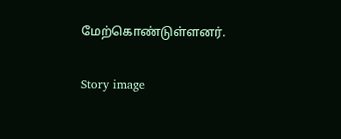மேற்கொண்டுள்ளனர்.

Story image